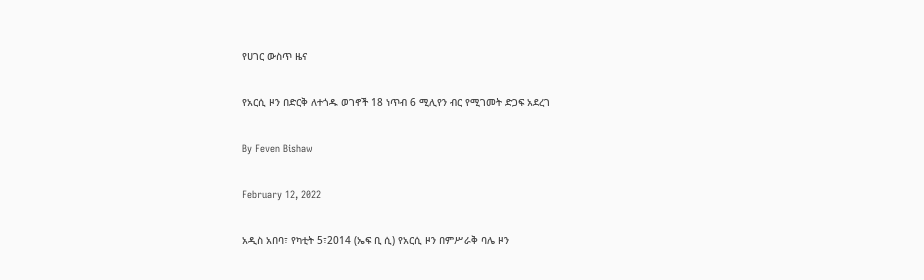የሀገር ውስጥ ዜና

የአርሲ ዞን በድርቅ ለተጎዱ ወገኖች 18 ነጥብ 6 ሚሊየን ብር የሚገመት ድጋፍ አደረገ

By Feven Bishaw

February 12, 2022

አዲስ አበባ፣ የካቲት 5፣2014 (ኤፍ ቢ ሲ) የአርሲ ዞን በምሥራቅ ባሌ ዞን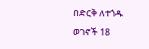በድርቅ ለተጎዱ ወገኖች 18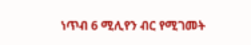ነጥብ 6 ሚሊየን ብር የሚገመት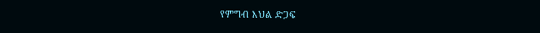የምግብ እህል ድጋፍ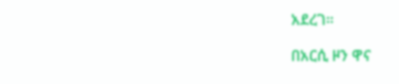አደረገ።

በአርሲ ዞን ዋና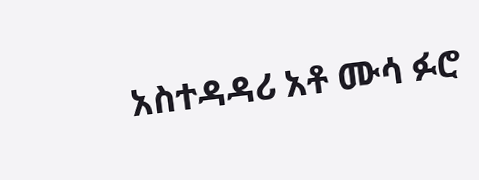አስተዳዳሪ አቶ ሙሳ ፉሮ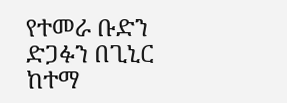የተመራ ቡድን ድጋፉን በጊኒር ከተማ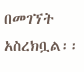በመገኘት አስረክቧል፡፡